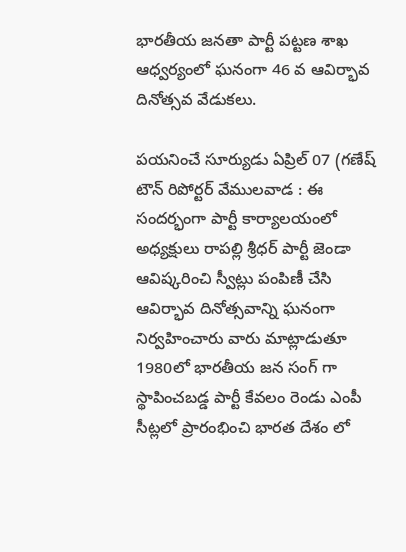భారతీయ జనతా పార్టీ పట్టణ శాఖ ఆధ్వర్యంలో ఘనంగా 46 వ ఆవిర్భావ దినోత్సవ వేడుకలు.

పయనించే సూర్యుడు ఏప్రిల్ 07 (గణేష్ టౌన్ రిపోర్టర్ వేములవాడ : ఈ సందర్భంగా పార్టీ కార్యాలయంలో అధ్యక్షులు రాపల్లి శ్రీధర్ పార్టీ జెండా ఆవిష్కరించి స్వీట్లు పంపిణీ చేసి ఆవిర్భావ దినోత్సవాన్ని ఘనంగా నిర్వహించారు వారు మాట్లాడుతూ 1980లో భారతీయ జన సంగ్ గా స్థాపించబడ్డ పార్టీ కేవలం రెండు ఎంపీ సీట్లలో ప్రారంభించి భారత దేశం లో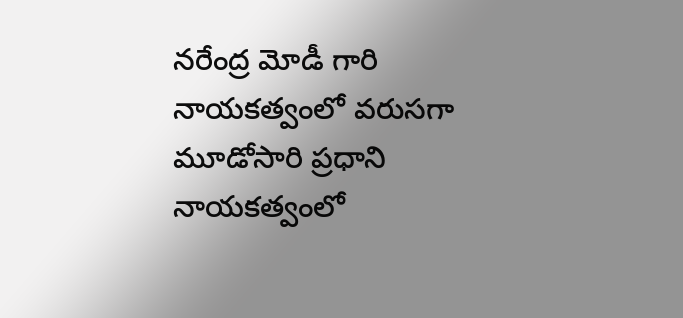నరేంద్ర మోడీ గారి నాయకత్వంలో వరుసగా మూడోసారి ప్రధాని నాయకత్వంలో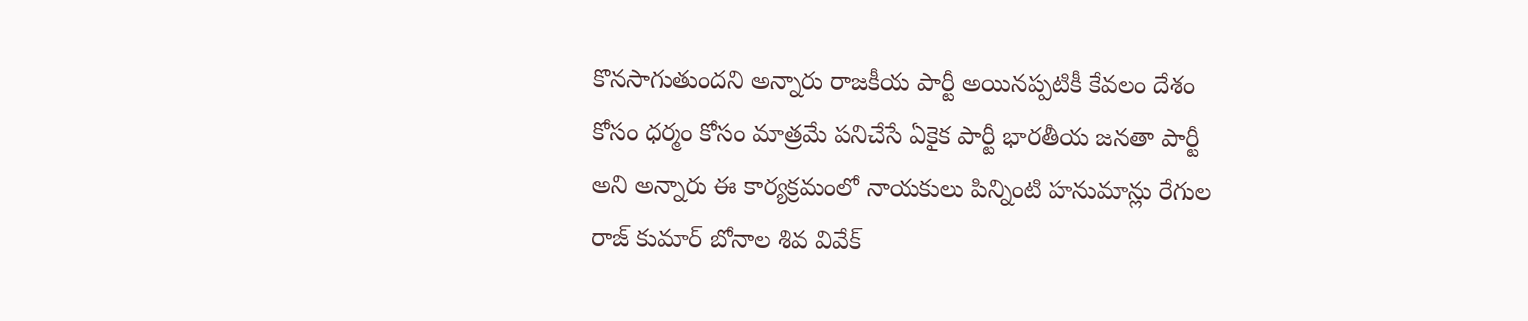కొనసాగుతుందని అన్నారు రాజకీయ పార్టీ అయినప్పటికీ కేవలం దేశం కోసం ధర్మం కోసం మాత్రమే పనిచేసే ఏకైక పార్టీ భారతీయ జనతా పార్టీ అని అన్నారు ఈ కార్యక్రమంలో నాయకులు పిన్నింటి హనుమాన్లు రేగుల రాజ్ కుమార్ బోనాల శివ వివేక్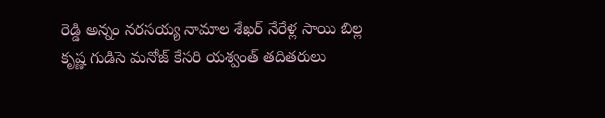రెడ్డి అన్నం నరసయ్య నామాల శేఖర్ నేరేళ్ల సాయి బిల్ల కృష్ణ గుడిసె మనోజ్ కేసరి యశ్వంత్ తదితరులు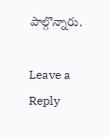పాల్గొన్నారు.

Leave a Reply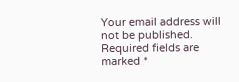Your email address will not be published. Required fields are marked *